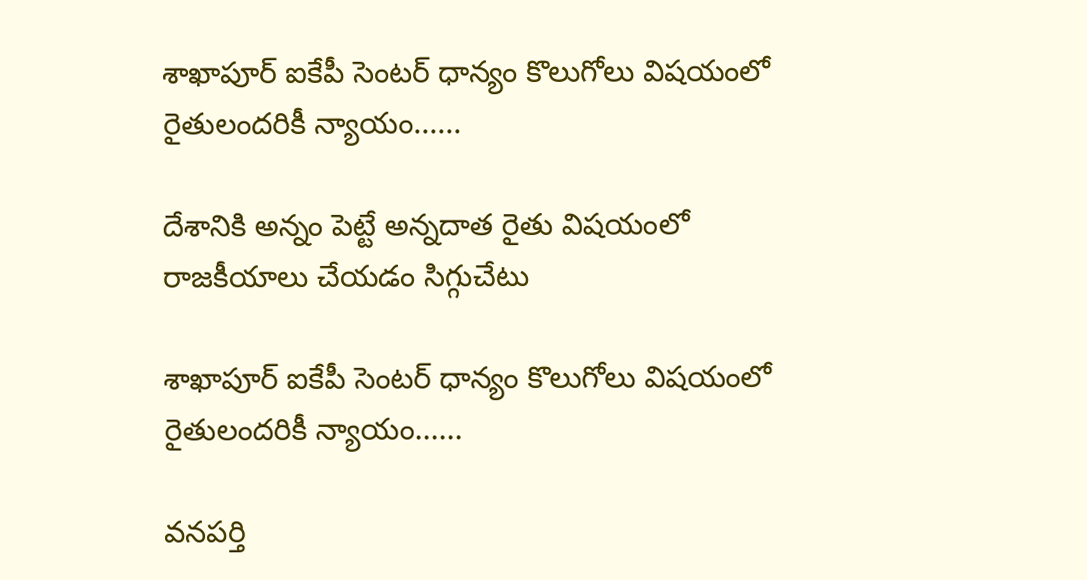శాఖాపూర్ ఐకేపీ సెంటర్ ధాన్యం కొలుగోలు విషయంలో  రైతులందరికీ న్యాయం......

దేశానికి అన్నం పెట్టే అన్నదాత రైతు విషయంలో రాజకీయాలు చేయడం సిగ్గుచేటు

శాఖాపూర్ ఐకేపీ సెంటర్ ధాన్యం కొలుగోలు విషయంలో  రైతులందరికీ న్యాయం......

వనపర్తి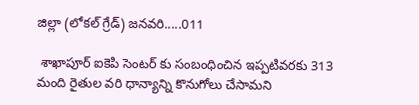జిల్లా (లోకల్ గ్రేడ్) జనవరి.....011

 శాఖాపూర్ ఐకెపి సెంటర్ కు సంబంధించిన ఇప్పటివరకు 313 మంది రైతుల వరి ధాన్యాన్ని కొనుగోలు చేసామని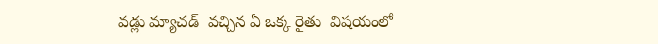వడ్లు మ్యాచడ్  వచ్చిన ఏ ఒక్క రైతు  విషయంలో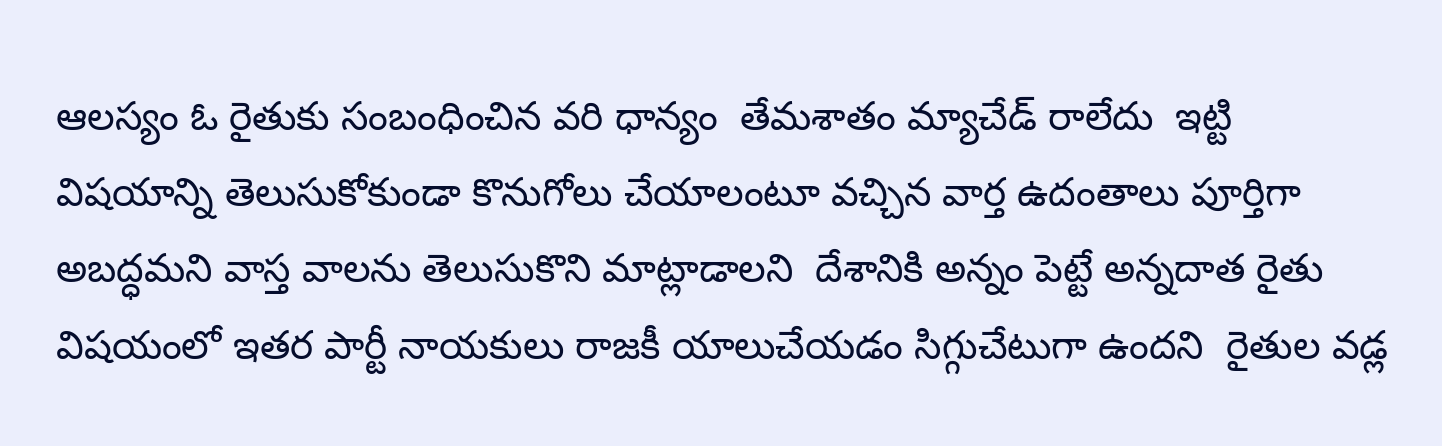ఆలస్యం ఓ రైతుకు సంబంధించిన వరి ధాన్యం  తేమశాతం మ్యాచేడ్ రాలేదు  ఇట్టి విషయాన్ని తెలుసుకోకుండా కొనుగోలు చేయాలంటూ వచ్చిన వార్త ఉదంతాలు పూర్తిగా అబద్ధమని వాస్త వాలను తెలుసుకొని మాట్లాడాలని  దేశానికి అన్నం పెట్టే అన్నదాత రైతు విషయంలో ఇతర పార్టీ నాయకులు రాజకీ యాలుచేయడం సిగ్గుచేటుగా ఉందని  రైతుల వడ్ల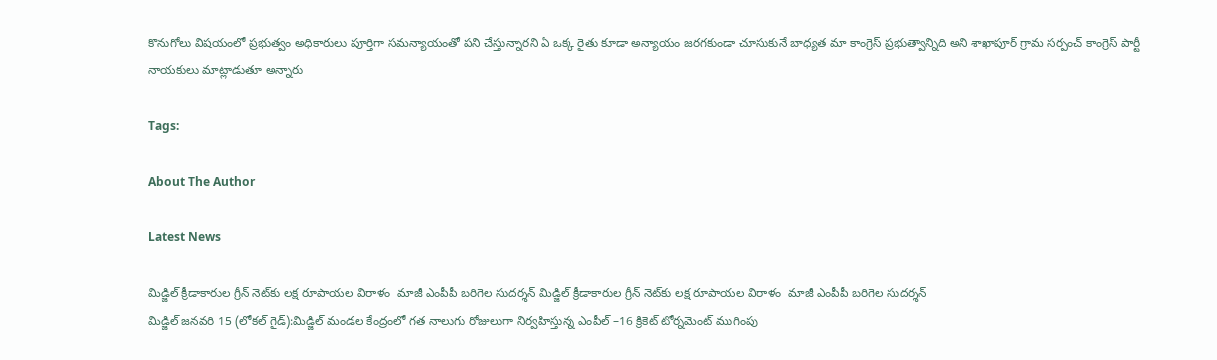కొనుగోలు విషయంలో ప్రభుత్వం అధికారులు పూర్తిగా సమన్యాయంతో పని చేస్తున్నారని ఏ ఒక్క రైతు కూడా అన్యాయం జరగకుండా చూసుకునే బాధ్యత మా కాంగ్రెస్ ప్రభుత్వాన్నిది అని శాఖాపూర్ గ్రామ సర్పంచ్ కాంగ్రెస్ పార్టీ నాయకులు మాట్లాడుతూ అన్నారు

Tags:

About The Author

Latest News

మిడ్జిల్ క్రీడాకారుల గ్రీన్ నెట్‌కు లక్ష రూపాయల విరాళం  మాజీ ఎంపీపీ బరిగెల సుదర్శన్ మిడ్జిల్ క్రీడాకారుల గ్రీన్ నెట్‌కు లక్ష రూపాయల విరాళం  మాజీ ఎంపీపీ బరిగెల సుదర్శన్
మిడ్జిల్ జనవరి 15 (లోకల్ గైడ్):మిడ్జిల్ మండల కేంద్రంలో గత నాలుగు రోజులుగా నిర్వహిస్తున్న ఎంపీల్ –16 క్రికెట్ టోర్నమెంట్ ముగింపు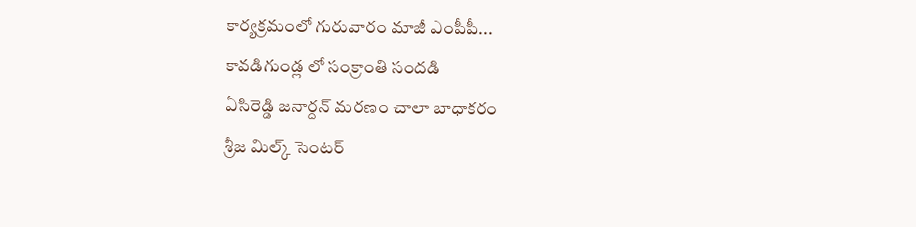కార్యక్రమంలో గురువారం మాజీ ఎంపీపీ...
కావడిగుండ్ల లో సంక్రాంతి సందడి
ఏసిరెడ్డి జనార్దన్ మరణం చాలా బాధాకరం
శ్రీజ మిల్క్ సెంటర్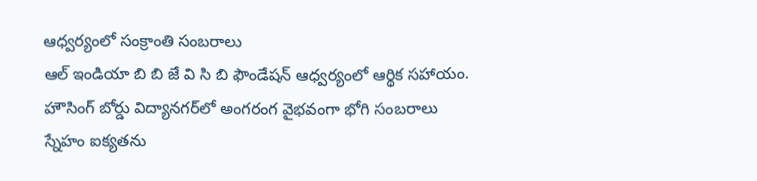ఆధ్వర్యంలో సంక్రాంతి సంబరాలు
ఆల్ ఇండియా బి బి జే వి సి బి ఫౌండేషన్ ఆధ్వర్యంలో ఆర్థిక సహాయం.
హౌసింగ్ బోర్డు విద్యానగర్‌లో అంగరంగ వైభవంగా భోగి సంబరాలు
స్నేహం ఐక్యతను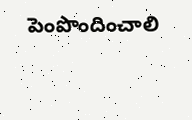పెంపొందించాలి